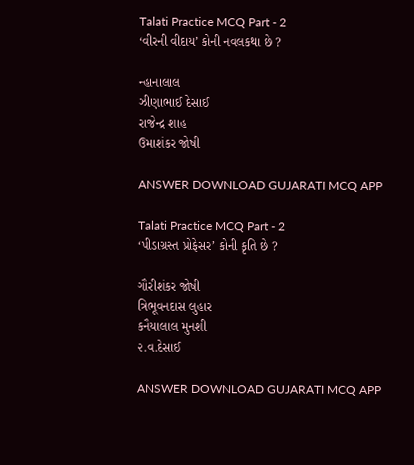Talati Practice MCQ Part - 2
‘વીરની વીદાય’ કોની નવલકથા છે ?

ન્હાનાલાલ
ઝીણાભાઈ દેસાઈ
રાજેન્દ્ર શાહ
ઉમાશંકર જોષી

ANSWER DOWNLOAD GUJARATI MCQ APP

Talati Practice MCQ Part - 2
‘પીડાગ્રસ્ત પ્રોફેસર’ કોની કૃતિ છે ?

ગૌરીશંકર જોષી
ત્રિભૂવનદાસ લુહાર
કનૈયાલાલ મુનશી
૨.વ.દેસાઈ

ANSWER DOWNLOAD GUJARATI MCQ APP